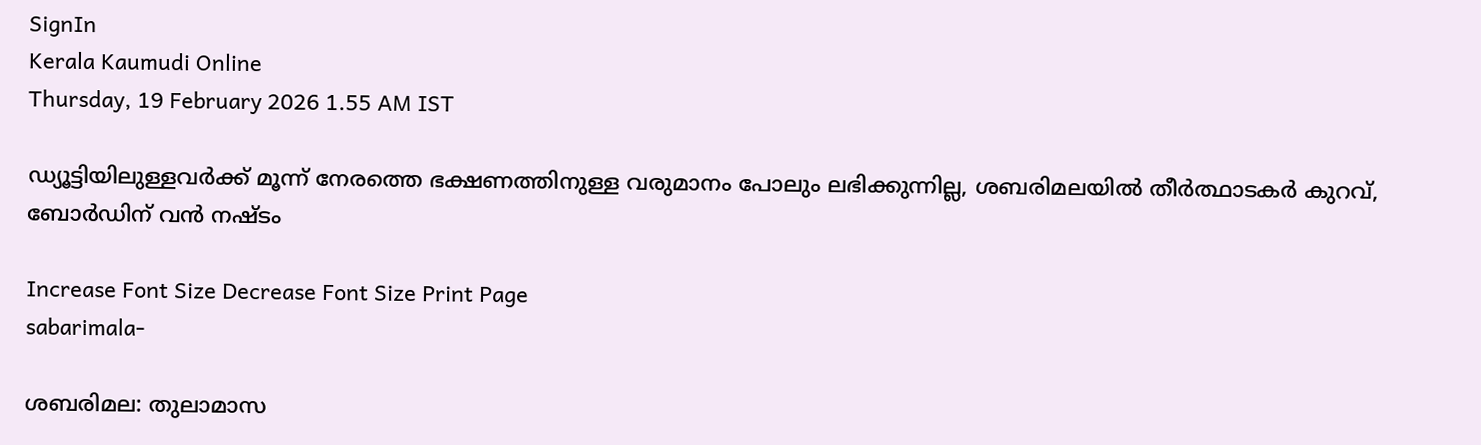SignIn
Kerala Kaumudi Online
Thursday, 19 February 2026 1.55 AM IST

ഡ്യൂട്ടിയിലുള്ളവർക്ക് മൂന്ന് നേരത്തെ ഭക്ഷണത്തിനുള്ള വരുമാനം പോലും ലഭിക്കുന്നില്ല, ശബരിമലയിൽ തീർത്ഥാടകർ കുറവ്, ബോർഡിന് വൻ നഷ്ടം

Increase Font Size Decrease Font Size Print Page
sabarimala-

ശബരിമല: തുലാമാസ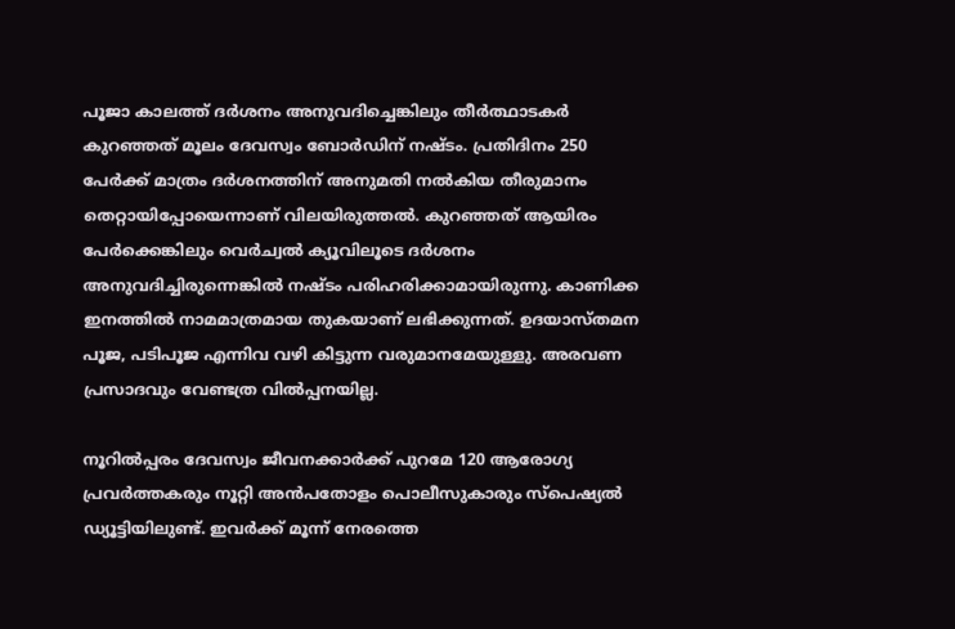പൂജാ കാലത്ത് ദർശനം അനുവദിച്ചെങ്കിലും തീർത്ഥാടകർ കുറഞ്ഞത് മൂലം ദേവസ്വം ബോർഡിന് നഷ്ടം. പ്രതിദിനം 250 പേർക്ക് മാത്രം ദർശനത്തിന് അനുമതി നൽകിയ തീരുമാനം തെറ്റായിപ്പോയെന്നാണ് വിലയിരുത്തൽ. കുറഞ്ഞത് ആയിരം പേർക്കെങ്കിലും വെർച്വൽ ക്യൂവിലൂടെ ദർശനം അനുവദിച്ചിരുന്നെങ്കിൽ നഷ്ടം പരിഹരിക്കാമായിരുന്നു. കാണിക്ക ഇനത്തിൽ നാമമാത്രമായ തുകയാണ് ലഭിക്കുന്നത്. ഉദയാസ്തമന പൂജ, പടിപൂജ എന്നിവ വഴി കിട്ടുന്ന വരുമാനമേയുള്ളു. അരവണ പ്രസാദവും വേണ്ടത്ര വിൽപ്പനയില്ല.

നൂറിൽപ്പരം ദേവസ്വം ജീവനക്കാർക്ക് പുറമേ 120 ആരോഗ്യ പ്രവർത്തകരും നൂറ്റി അൻപതോളം പൊലീസുകാരും സ്‌പെഷ്യൽ ഡ്യൂട്ടിയിലുണ്ട്. ഇവർക്ക് മൂന്ന് നേരത്തെ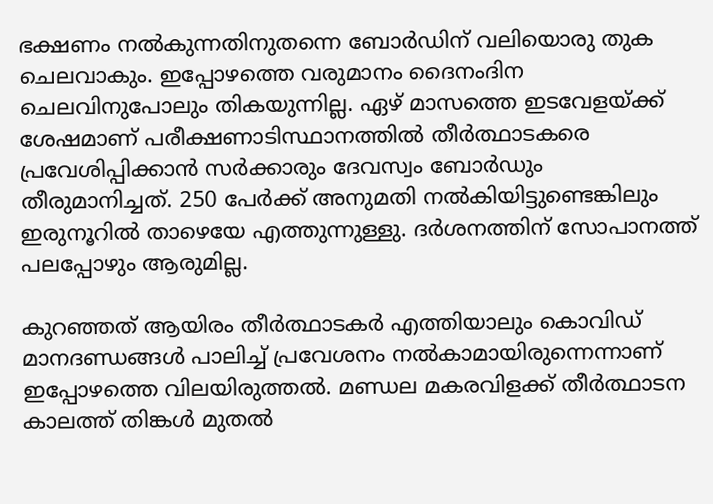ഭക്ഷണം നൽകുന്നതിനുതന്നെ ബോർഡിന് വലിയൊരു തുക ചെലവാകും. ഇപ്പോഴത്തെ വരുമാനം ദൈനംദിന ചെലവിനുപോലും തികയുന്നില്ല. ഏഴ് മാസത്തെ ഇടവേളയ്ക്ക് ശേഷമാണ് പരീക്ഷണാടിസ്ഥാനത്തിൽ തീർത്ഥാടകരെ പ്രവേശിപ്പിക്കാൻ സർക്കാരും ദേവസ്വം ബോർഡും തീരുമാനിച്ചത്. 250 പേർക്ക് അനുമതി നൽകിയിട്ടുണ്ടെങ്കിലും ഇരുനൂറിൽ താഴെയേ എത്തുന്നുള്ളു. ദർശനത്തിന് സോപാനത്ത് പലപ്പോഴും ആരുമില്ല.

കുറഞ്ഞത് ആയിരം തീർത്ഥാടകർ എത്തിയാലും കൊവിഡ് മാനദണ്ഡങ്ങൾ പാലിച്ച് പ്രവേശനം നൽകാമായിരുന്നെന്നാണ് ഇപ്പോഴത്തെ വിലയിരുത്തൽ. മണ്ഡല മകരവിളക്ക് തീർത്ഥാടന കാലത്ത് തിങ്കൾ മുതൽ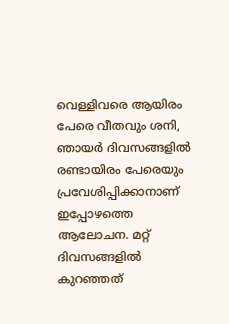വെള്ളിവരെ ആയിരം പേരെ വീതവും ശനി, ഞായർ ദിവസങ്ങളിൽ രണ്ടായിരം പേരെയും പ്രവേശിപ്പിക്കാനാണ് ഇപ്പോഴത്തെ ആലോചന. മറ്റ് ദിവസങ്ങളിൽ കുറഞ്ഞത്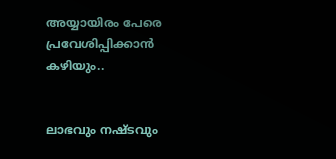അയ്യായിരം പേരെ പ്രവേശിപ്പിക്കാൻ കഴിയും..


ലാഭവും നഷ്ടവും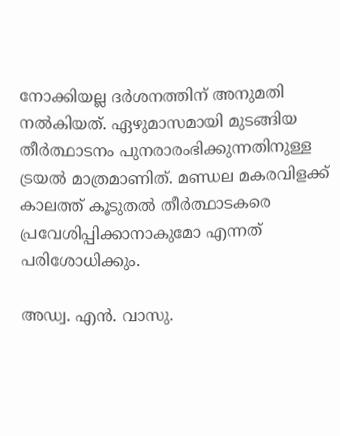നോക്കിയല്ല ദർശനത്തിന് അനുമതി നൽകിയത്. ഏഴുമാസമായി മുടങ്ങിയ തീർത്ഥാടനം പുനരാരംഭിക്കുന്നതിനുള്ള ട്രയൽ മാത്രമാണിത്. മണ്ഡല മകരവിളക്ക് കാലത്ത് കൂടുതൽ തീർത്ഥാടകരെ പ്രവേശിപ്പിക്കാനാകുമോ എന്നത് പരിശോധിക്കും.

അഡ്വ. എൻ. വാസു.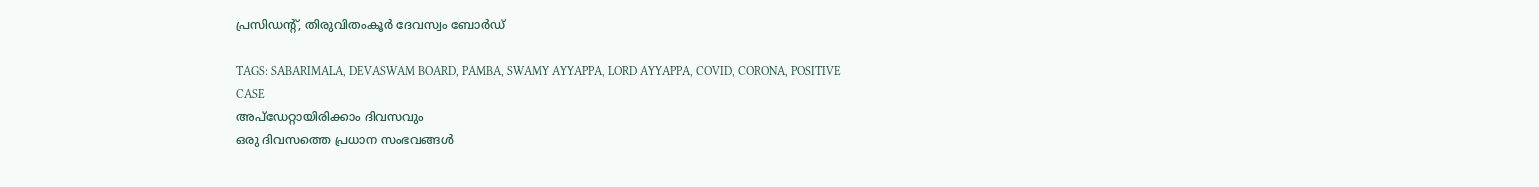പ്രസിഡന്റ്, തിരുവിതംകൂർ ദേവസ്വം ബോർഡ്

TAGS: SABARIMALA, DEVASWAM BOARD, PAMBA, SWAMY AYYAPPA, LORD AYYAPPA, COVID, CORONA, POSITIVE CASE
അപ്ഡേറ്റായിരിക്കാം ദിവസവും
ഒരു ദിവസത്തെ പ്രധാന സംഭവങ്ങൾ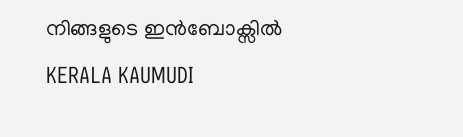നിങ്ങളുടെ ഇൻബോക്സിൽ
KERALA KAUMUDI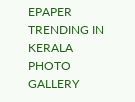EPAPER
TRENDING IN KERALA
PHOTO GALLERY